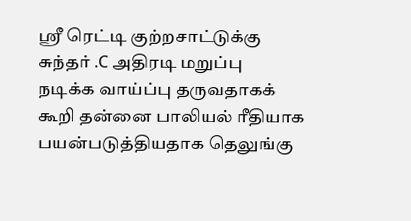ஸ்ரீ ரெட்டி குற்றசாட்டுக்கு சுந்தர் .C அதிரடி மறுப்பு
நடிக்க வாய்ப்பு தருவதாகக் கூறி தன்னை பாலியல் ரீதியாக பயன்படுத்தியதாக தெலுங்கு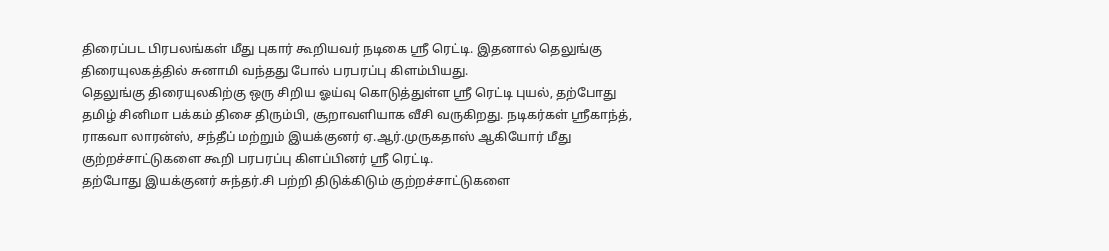திரைப்பட பிரபலங்கள் மீது புகார் கூறியவர் நடிகை ஸ்ரீ ரெட்டி. இதனால் தெலுங்கு திரையுலகத்தில் சுனாமி வந்தது போல் பரபரப்பு கிளம்பியது.
தெலுங்கு திரையுலகிற்கு ஒரு சிறிய ஓய்வு கொடுத்துள்ள ஸ்ரீ ரெட்டி புயல், தற்போது தமிழ் சினிமா பக்கம் திசை திரும்பி, சூறாவளியாக வீசி வருகிறது. நடிகர்கள் ஸ்ரீகாந்த், ராகவா லாரன்ஸ், சந்தீப் மற்றும் இயக்குனர் ஏ.ஆர்.முருகதாஸ் ஆகியோர் மீது குற்றச்சாட்டுகளை கூறி பரபரப்பு கிளப்பினர் ஸ்ரீ ரெட்டி.
தற்போது இயக்குனர் சுந்தர்.சி பற்றி திடுக்கிடும் குற்றச்சாட்டுகளை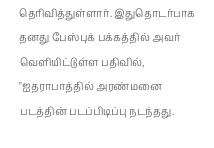தெரிவித்துள்ளார். இதுதொடர்பாக தனது பேஸ்புக் பக்கத்தில் அவர் வெளியிட்டுள்ள பதிவில், "ஐதராபாத்தில் அரண்மனை படத்தின் படப்பிடிப்பு நடந்தது.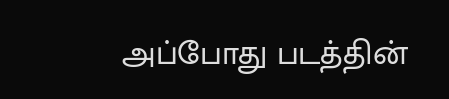அப்போது படத்தின்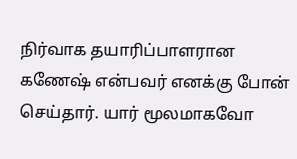நிர்வாக தயாரிப்பாளரான கணேஷ் என்பவர் எனக்கு போன் செய்தார். யார் மூலமாகவோ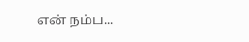என் நம்ப...